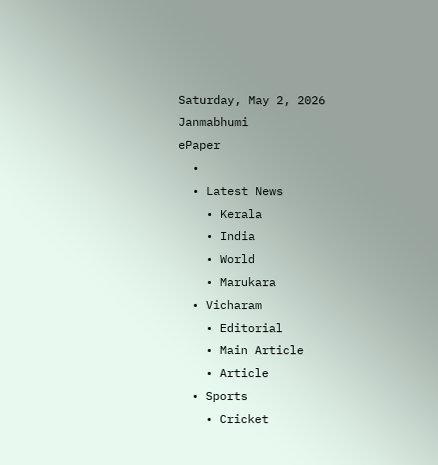Saturday, May 2, 2026
Janmabhumi
ePaper
  •
  • Latest News
    • Kerala
    • India
    • World
    • Marukara
  • Vicharam
    • Editorial
    • Main Article
    • Article
  • Sports
    • Cricket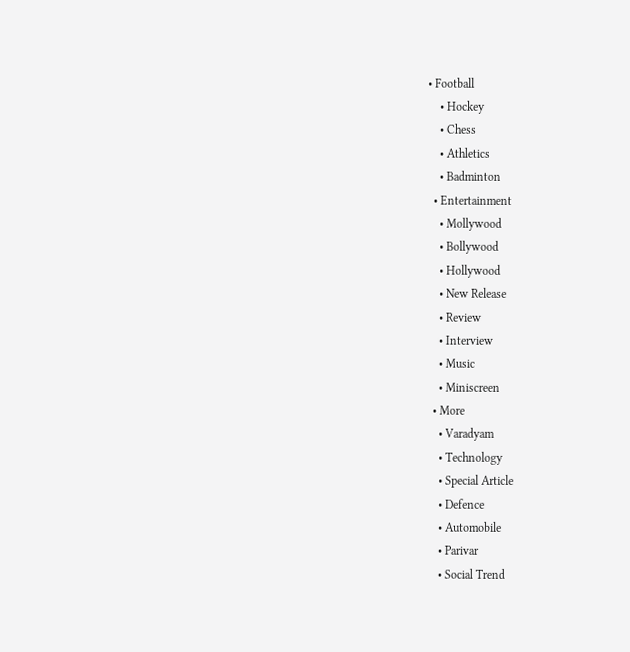• Football
    • Hockey
    • Chess
    • Athletics
    • Badminton
  • Entertainment
    • Mollywood
    • Bollywood
    • Hollywood
    • New Release
    • Review
    • Interview
    • Music
    • Miniscreen
  • More
    • Varadyam
    • Technology
    • Special Article
    • Defence
    • Automobile
    • Parivar
    • Social Trend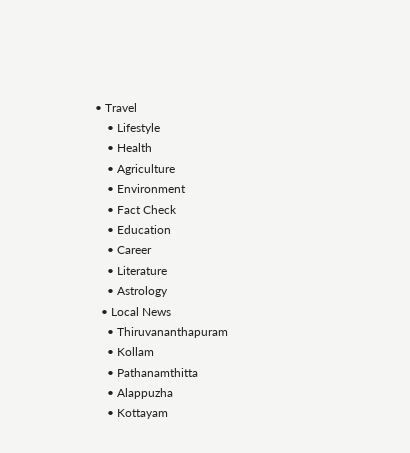• Travel
    • Lifestyle
    • Health
    • Agriculture
    • Environment
    • Fact Check
    • Education
    • Career
    • Literature
    • Astrology
  • Local News
    • Thiruvananthapuram
    • Kollam
    • Pathanamthitta
    • Alappuzha
    • Kottayam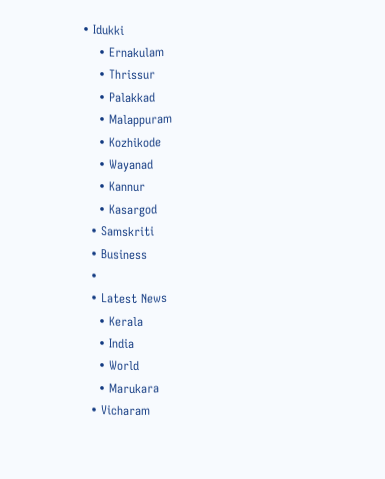• Idukki
    • Ernakulam
    • Thrissur
    • Palakkad
    • Malappuram
    • Kozhikode
    • Wayanad
    • Kannur
    • Kasargod
  • Samskriti
  • Business
  •
  • Latest News
    • Kerala
    • India
    • World
    • Marukara
  • Vicharam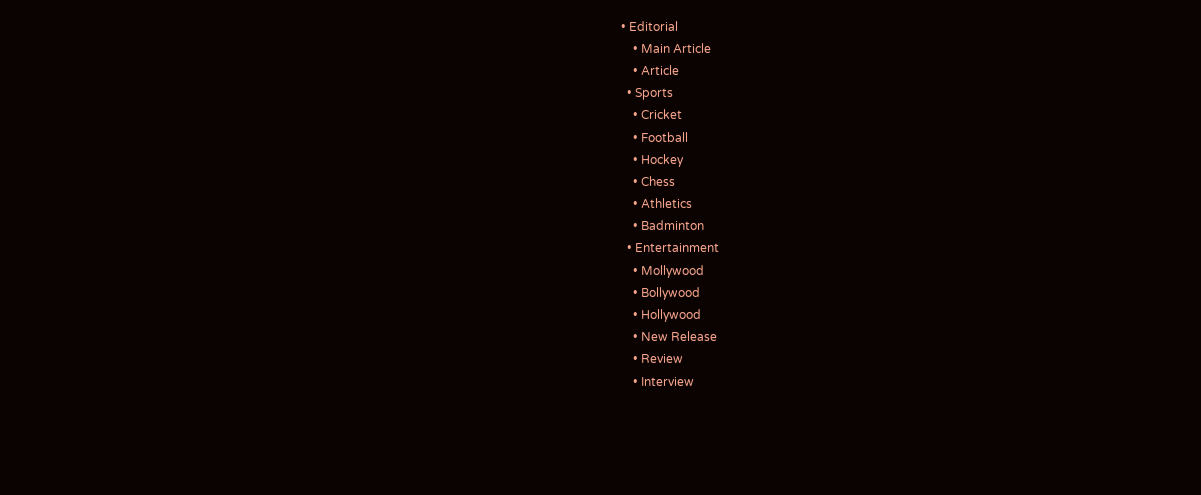• Editorial
    • Main Article
    • Article
  • Sports
    • Cricket
    • Football
    • Hockey
    • Chess
    • Athletics
    • Badminton
  • Entertainment
    • Mollywood
    • Bollywood
    • Hollywood
    • New Release
    • Review
    • Interview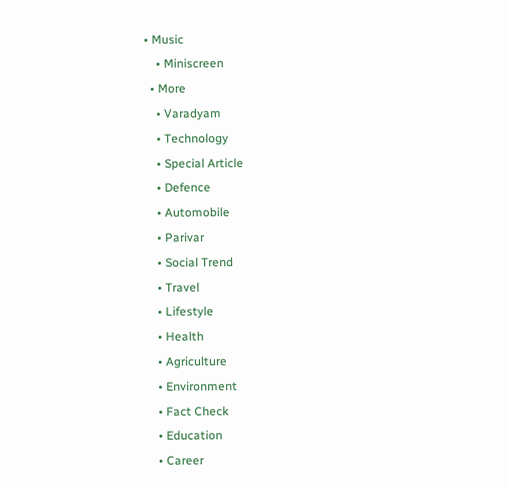• Music
    • Miniscreen
  • More
    • Varadyam
    • Technology
    • Special Article
    • Defence
    • Automobile
    • Parivar
    • Social Trend
    • Travel
    • Lifestyle
    • Health
    • Agriculture
    • Environment
    • Fact Check
    • Education
    • Career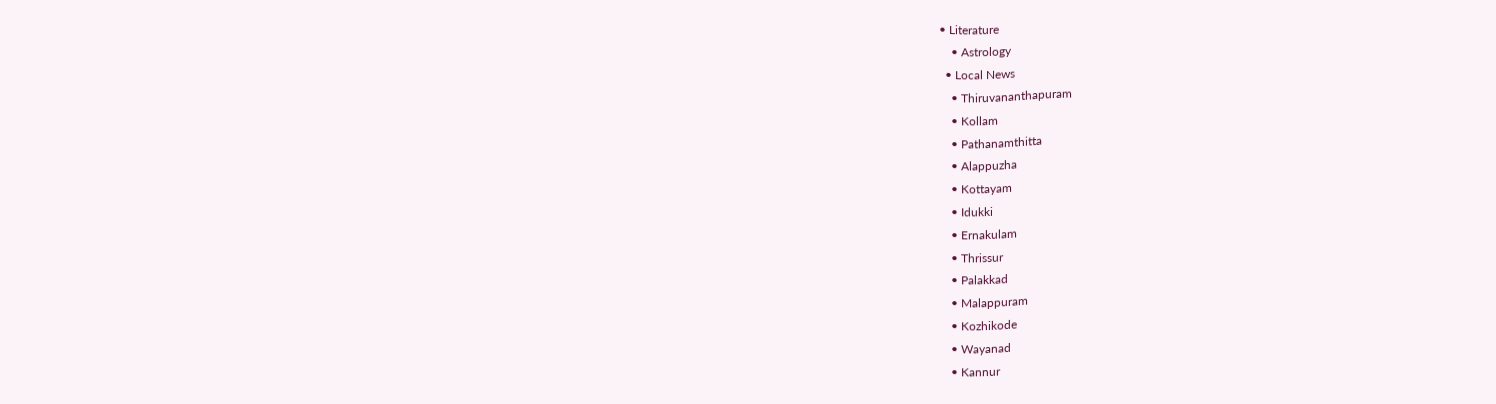• Literature
    • Astrology
  • Local News
    • Thiruvananthapuram
    • Kollam
    • Pathanamthitta
    • Alappuzha
    • Kottayam
    • Idukki
    • Ernakulam
    • Thrissur
    • Palakkad
    • Malappuram
    • Kozhikode
    • Wayanad
    • Kannur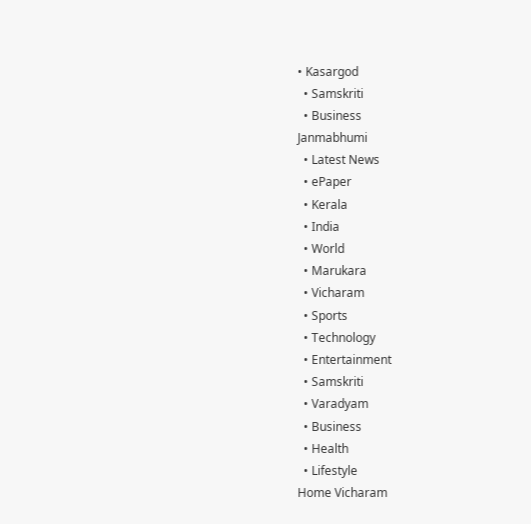• Kasargod
  • Samskriti
  • Business
Janmabhumi
  • Latest News
  • ePaper
  • Kerala
  • India
  • World
  • Marukara
  • Vicharam
  • Sports
  • Technology
  • Entertainment
  • Samskriti
  • Varadyam
  • Business
  • Health
  • Lifestyle
Home Vicharam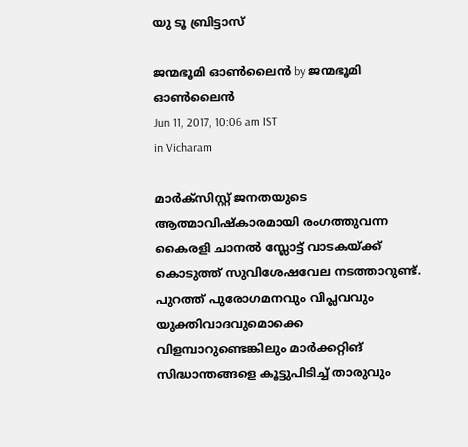യു ടൂ ബ്രിട്ടാസ്

ജന്മഭൂമി ഓണ്‍ലൈന്‍ by ജന്മഭൂമി ഓണ്‍ലൈന്‍
Jun 11, 2017, 10:06 am IST
in Vicharam

മാര്‍ക്‌സിസ്റ്റ് ജനതയുടെ ആത്മാവിഷ്‌കാരമായി രംഗത്തുവന്ന കൈരളി ചാനല്‍ സ്ലോട്ട് വാടകയ്‌ക്ക് കൊടുത്ത് സുവിശേഷവേല നടത്താറുണ്ട്. പുറത്ത് പുരോഗമനവും വിപ്ലവവും യുക്തിവാദവുമൊക്കെ വിളമ്പാറുണ്ടെങ്കിലും മാര്‍ക്കറ്റിങ് സിദ്ധാന്തങ്ങളെ കൂട്ടുപിടിച്ച് താരുവും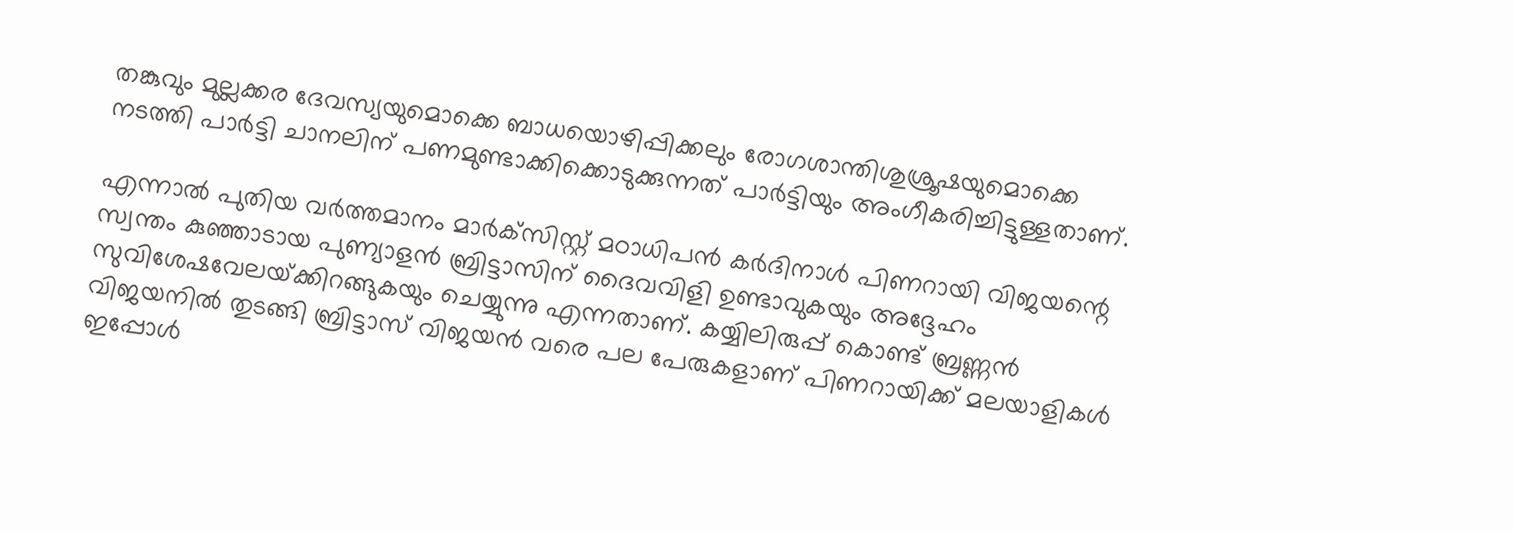തങ്കുവും മുല്ലക്കര ദേവസ്യയുമൊക്കെ ബാധയൊഴിപ്പിക്കലും രോഗശാന്തിശുശ്രൂഷയുമൊക്കെ നടത്തി പാര്‍ട്ടി ചാനലിന് പണമുണ്ടാക്കിക്കൊടുക്കുന്നത് പാര്‍ട്ടിയും അംഗീകരിച്ചിട്ടുള്ളതാണ്.

എന്നാല്‍ പുതിയ വര്‍ത്തമാനം മാര്‍ക്‌സിസ്റ്റ് മഠാധിപന്‍ കര്‍ദിനാള്‍ പിണറായി വിജയന്റെ സ്വന്തം കുഞ്ഞാടായ പുണ്യാളന്‍ ബ്രിട്ടാസിന് ദൈവവിളി ഉണ്ടാവുകയും അദ്ദേഹം സുവിശേഷവേലയ്‌ക്കിറങ്ങുകയും ചെയ്യുന്നു എന്നതാണ്. കയ്യിലിരുപ്പ് കൊണ്ട് ബ്രണ്ണന്‍ വിജയനില്‍ തുടങ്ങി ബ്രിട്ടാസ് വിജയന്‍ വരെ പല പേരുകളാണ് പിണറായിക്ക് മലയാളികള്‍ ഇപ്പോള്‍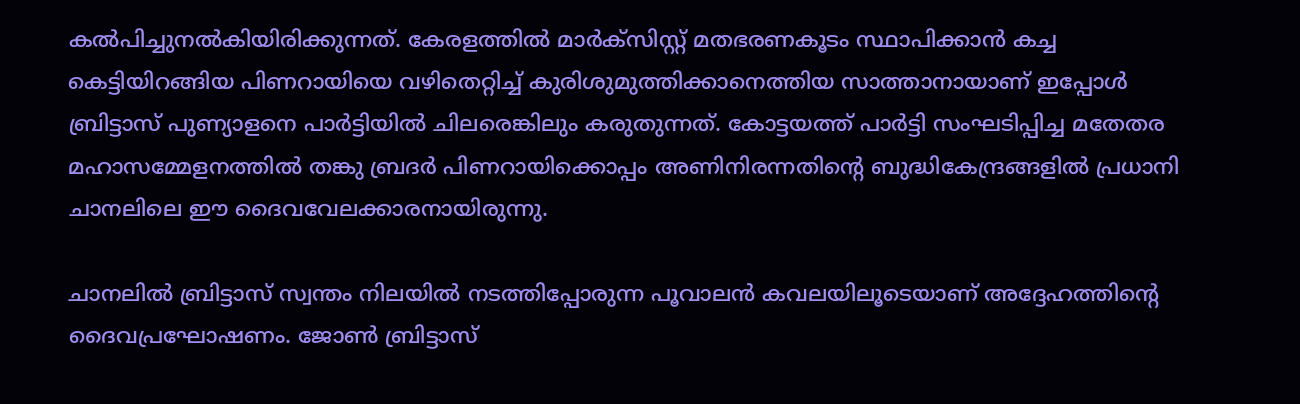കല്‍പിച്ചുനല്‍കിയിരിക്കുന്നത്. കേരളത്തില്‍ മാര്‍ക്‌സിസ്റ്റ് മതഭരണകൂടം സ്ഥാപിക്കാന്‍ കച്ച കെട്ടിയിറങ്ങിയ പിണറായിയെ വഴിതെറ്റിച്ച് കുരിശുമുത്തിക്കാനെത്തിയ സാത്താനായാണ് ഇപ്പോള്‍ ബ്രിട്ടാസ് പുണ്യാളനെ പാര്‍ട്ടിയില്‍ ചിലരെങ്കിലും കരുതുന്നത്. കോട്ടയത്ത് പാര്‍ട്ടി സംഘടിപ്പിച്ച മതേതര മഹാസമ്മേളനത്തില്‍ തങ്കു ബ്രദര്‍ പിണറായിക്കൊപ്പം അണിനിരന്നതിന്റെ ബുദ്ധികേന്ദ്രങ്ങളില്‍ പ്രധാനി ചാനലിലെ ഈ ദൈവവേലക്കാരനായിരുന്നു.

ചാനലില്‍ ബ്രിട്ടാസ് സ്വന്തം നിലയില്‍ നടത്തിപ്പോരുന്ന പൂവാലന്‍ കവലയിലൂടെയാണ് അദ്ദേഹത്തിന്റെ ദൈവപ്രഘോഷണം. ജോണ്‍ ബ്രിട്ടാസ്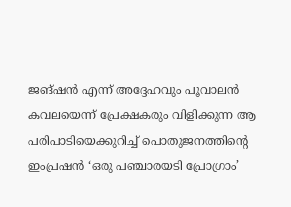ജങ്ഷന്‍ എന്ന് അദ്ദേഹവും പൂവാലന്‍ കവലയെന്ന് പ്രേക്ഷകരും വിളിക്കുന്ന ആ പരിപാടിയെക്കുറിച്ച് പൊതുജനത്തിന്റെ ഇംപ്രഷന്‍ ‘ഒരു പഞ്ചാരയടി പ്രോഗ്രാം’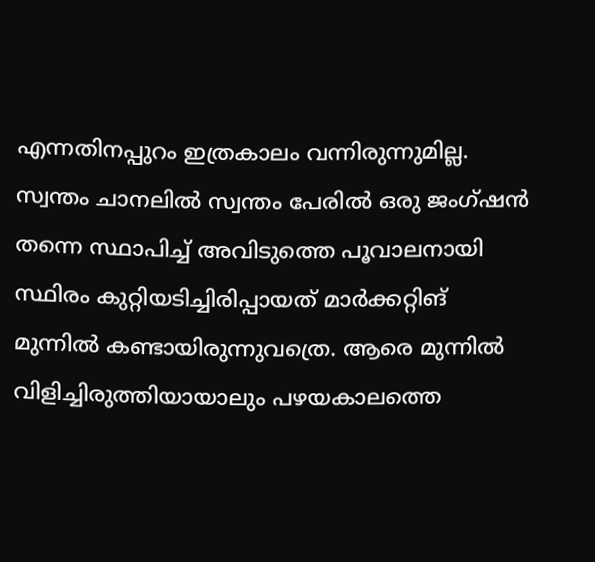എന്നതിനപ്പുറം ഇത്രകാലം വന്നിരുന്നുമില്ല. സ്വന്തം ചാനലില്‍ സ്വന്തം പേരില്‍ ഒരു ജംഗ്ഷന്‍ തന്നെ സ്ഥാപിച്ച് അവിടുത്തെ പൂവാലനായി സ്ഥിരം കുറ്റിയടിച്ചിരിപ്പായത് മാര്‍ക്കറ്റിങ് മുന്നില്‍ കണ്ടായിരുന്നുവത്രെ. ആരെ മുന്നില്‍ വിളിച്ചിരുത്തിയായാലും പഴയകാലത്തെ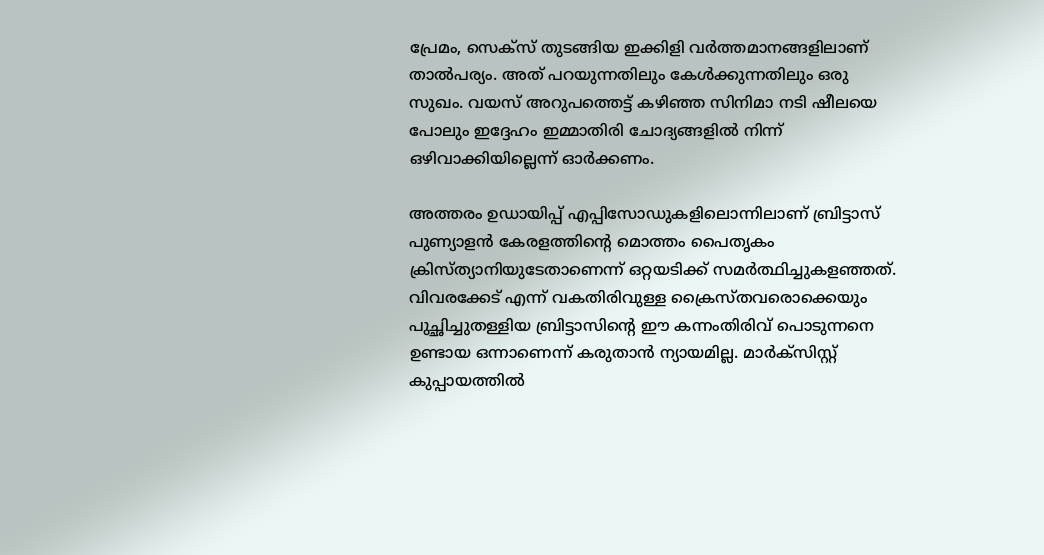പ്രേമം, സെക്‌സ് തുടങ്ങിയ ഇക്കിളി വര്‍ത്തമാനങ്ങളിലാണ് താല്‍പര്യം. അത് പറയുന്നതിലും കേള്‍ക്കുന്നതിലും ഒരു സുഖം. വയസ് അറുപത്തെട്ട് കഴിഞ്ഞ സിനിമാ നടി ഷീലയെ പോലും ഇദ്ദേഹം ഇമ്മാതിരി ചോദ്യങ്ങളില്‍ നിന്ന് ഒഴിവാക്കിയില്ലെന്ന് ഓര്‍ക്കണം.

അത്തരം ഉഡായിപ്പ് എപ്പിസോഡുകളിലൊന്നിലാണ് ബ്രിട്ടാസ് പുണ്യാളന്‍ കേരളത്തിന്റെ മൊത്തം പൈതൃകം ക്രിസ്ത്യാനിയുടേതാണെന്ന് ഒറ്റയടിക്ക് സമര്‍ത്ഥിച്ചുകളഞ്ഞത്. വിവരക്കേട് എന്ന് വകതിരിവുള്ള ക്രൈസ്തവരൊക്കെയും പുച്ഛിച്ചുതള്ളിയ ബ്രിട്ടാസിന്റെ ഈ കന്നംതിരിവ് പൊടുന്നനെ ഉണ്ടായ ഒന്നാണെന്ന് കരുതാന്‍ ന്യായമില്ല. മാര്‍ക്‌സിസ്റ്റ് കുപ്പായത്തില്‍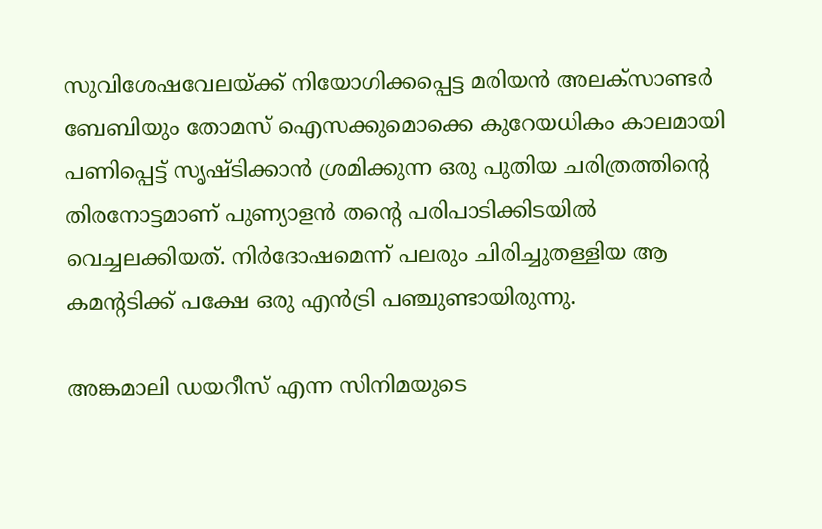സുവിശേഷവേലയ്‌ക്ക് നിയോഗിക്കപ്പെട്ട മരിയന്‍ അലക്‌സാണ്ടര്‍ ബേബിയും തോമസ് ഐസക്കുമൊക്കെ കുറേയധികം കാലമായി പണിപ്പെട്ട് സൃഷ്ടിക്കാന്‍ ശ്രമിക്കുന്ന ഒരു പുതിയ ചരിത്രത്തിന്റെ തിരനോട്ടമാണ് പുണ്യാളന്‍ തന്റെ പരിപാടിക്കിടയില്‍ വെച്ചലക്കിയത്. നിര്‍ദോഷമെന്ന് പലരും ചിരിച്ചുതള്ളിയ ആ കമന്റടിക്ക് പക്ഷേ ഒരു എന്‍ട്രി പഞ്ചുണ്ടായിരുന്നു.

അങ്കമാലി ഡയറീസ് എന്ന സിനിമയുടെ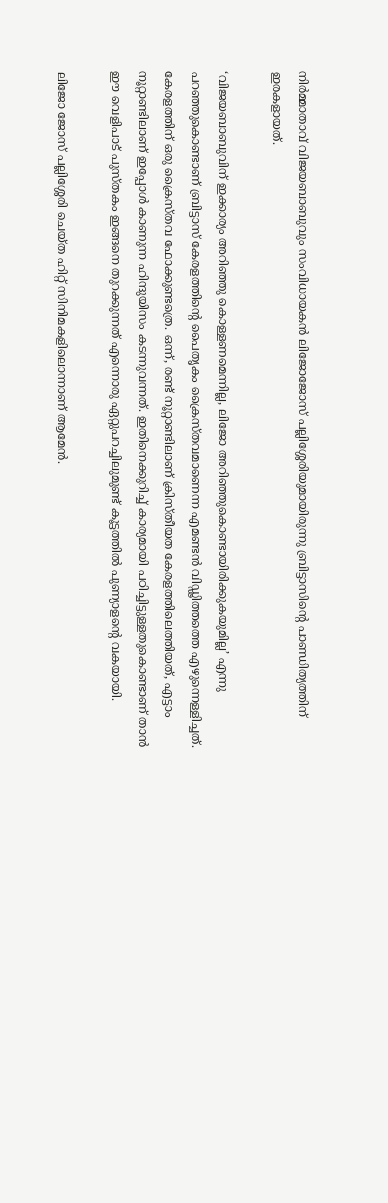നിര്‍മ്മാതാവ് വിജയബാബുവും സംവിധായകന്‍ ലിജോജോസ് പല്ലിശ്ശേരിയുമായിരുന്നു ബ്രിട്ടാസിന്റെ പാണ്ഡിത്യത്തിന് ഇരകളായത്.

‘വിജയബാബുവിന് ഇക്കാര്യം അറിഞ്ഞു കൊള്ളണമെന്നില്ല, ലിജോ അറിഞ്ഞുകൊണ്ടായിരിക്കുകയുമില്ല’ എന്നു പറഞ്ഞുകൊണ്ടാണ് ബ്രിട്ടാസ് കേരളത്തിന്റെ പൈതൃകം ക്രൈസ്തവമാണെന്ന എമണ്ടന്‍ വിഡ്ഢിത്തത്തെ എഴുന്നെള്ളിച്ചത്. കേരളത്തിന് ഒരു ക്രൈസ്തവ ഫോക്കുണ്ടത്രെ. ഒന്ന്, രണ്ട് നൂറ്റാണ്ടിലാണ് ക്രിസ്തീയത കേരളത്തിലെത്തിയത്, എട്ടാം നൂറ്റാണ്ടിലാണ് ഇപ്പോള്‍ കാണുന്ന ഹിന്ദുയിസം കടന്നുവന്നത്. ഇതിനെക്കുറിച്ച് കാര്യമായി പഠിച്ചിട്ടുള്ളതുകൊണ്ടാണ് താന്‍ ഈ വെളിപാട് പുസ്തകം ഇങ്ങനെ തുറക്കുന്നത് എന്നൊരു ഏറ്റുപറച്ചിലുമുണ്ട് കൂട്ടത്തില്‍ പുണ്യാളന്റെ വകയായി.

ലിജോ ജോസ് പല്ലിശ്ശേരി ചെയ്ത ഹിറ്റ് സിനിമകളിലൊന്നാണ് ആമേന്‍.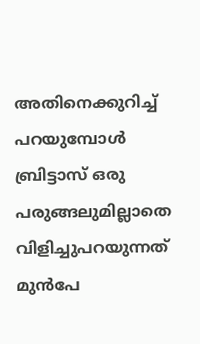അതിനെക്കുറിച്ച് പറയുമ്പോള്‍ ബ്രിട്ടാസ് ഒരു പരുങ്ങലുമില്ലാതെ വിളിച്ചുപറയുന്നത് മുന്‍പേ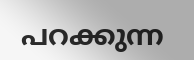പറക്കുന്ന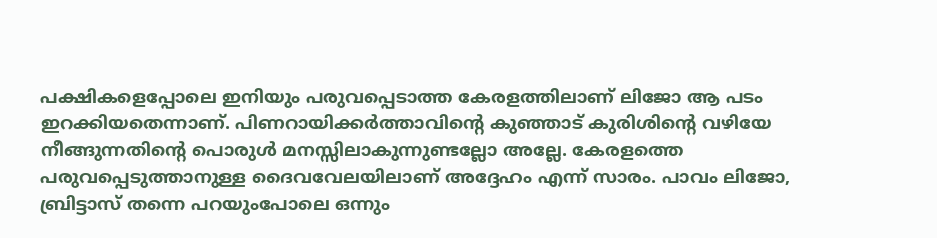പക്ഷികളെപ്പോലെ ഇനിയും പരുവപ്പെടാത്ത കേരളത്തിലാണ് ലിജോ ആ പടം ഇറക്കിയതെന്നാണ്. പിണറായിക്കര്‍ത്താവിന്റെ കുഞ്ഞാട് കുരിശിന്റെ വഴിയേ നീങ്ങുന്നതിന്റെ പൊരുള്‍ മനസ്സിലാകുന്നുണ്ടല്ലോ അല്ലേ. കേരളത്തെ പരുവപ്പെടുത്താനുള്ള ദൈവവേലയിലാണ് അദ്ദേഹം എന്ന് സാരം. പാവം ലിജോ, ബ്രിട്ടാസ് തന്നെ പറയുംപോലെ ഒന്നും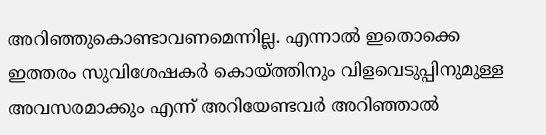അറിഞ്ഞുകൊണ്ടാവണമെന്നില്ല. എന്നാല്‍ ഇതൊക്കെ ഇത്തരം സുവിശേഷകര്‍ കൊയ്‌ത്തിനും വിളവെടുപ്പിനുമുള്ള അവസരമാക്കും എന്ന് അറിയേണ്ടവര്‍ അറിഞ്ഞാല്‍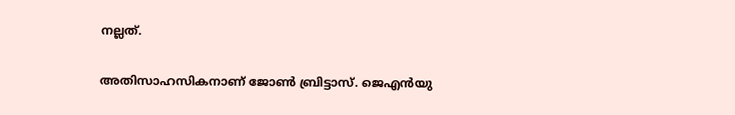നല്ലത്.

അതിസാഹസികനാണ് ജോണ്‍ ബ്രിട്ടാസ്. ജെഎന്‍യു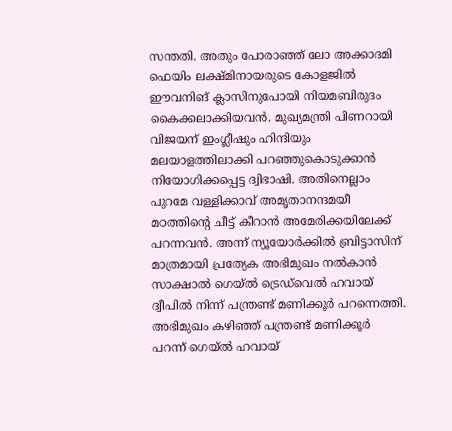സന്തതി. അതും പോരാഞ്ഞ് ലോ അക്കാദമി ഫെയിം ലക്ഷ്മിനായരുടെ കോളജില്‍ ഈവനിങ് ക്ലാസിനുപോയി നിയമബിരുദം കൈക്കലാക്കിയവന്‍. മുഖ്യമന്ത്രി പിണറായി വിജയന് ഇംഗ്ലീഷും ഹിന്ദിയും മലയാളത്തിലാക്കി പറഞ്ഞുകൊടുക്കാന്‍ നിയോഗിക്കപ്പെട്ട ദ്വിഭാഷി. അതിനെല്ലാം പുറമേ വള്ളിക്കാവ് അമൃതാനന്ദമയീ മഠത്തിന്റെ ചീട്ട് കീറാന്‍ അമേരിക്കയിലേക്ക് പറന്നവന്‍. അന്ന് ന്യൂയോര്‍ക്കില്‍ ബ്രിട്ടാസിന് മാത്രമായി പ്രത്യേക അഭിമുഖം നല്‍കാന്‍ സാക്ഷാല്‍ ഗെയ്ല്‍ ട്രെഡ്‌വെല്‍ ഹവായ് ദ്വീപില്‍ നിന്ന് പന്ത്രണ്ട് മണിക്കൂര്‍ പറന്നെത്തി. അഭിമുഖം കഴിഞ്ഞ് പന്ത്രണ്ട് മണിക്കൂര്‍ പറന്ന് ഗെയ്ല്‍ ഹവായ്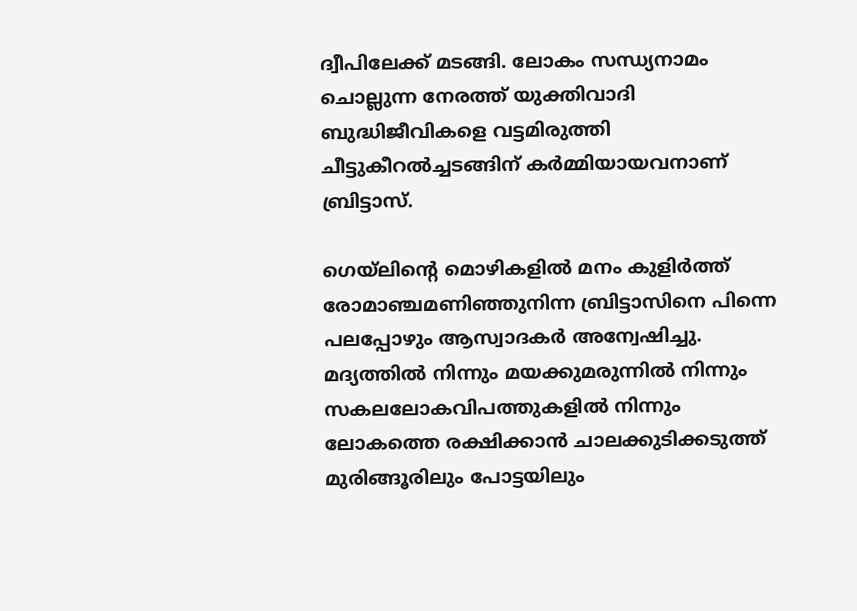ദ്വീപിലേക്ക് മടങ്ങി. ലോകം സന്ധ്യനാമം ചൊല്ലുന്ന നേരത്ത് യുക്തിവാദി ബുദ്ധിജീവികളെ വട്ടമിരുത്തി ചീട്ടുകീറല്‍ച്ചടങ്ങിന് കര്‍മ്മിയായവനാണ് ബ്രിട്ടാസ്.

ഗെയ്‌ലിന്റെ മൊഴികളില്‍ മനം കുളിര്‍ത്ത് രോമാഞ്ചമണിഞ്ഞുനിന്ന ബ്രിട്ടാസിനെ പിന്നെ പലപ്പോഴും ആസ്വാദകര്‍ അന്വേഷിച്ചു. മദ്യത്തില്‍ നിന്നും മയക്കുമരുന്നില്‍ നിന്നും സകലലോകവിപത്തുകളില്‍ നിന്നും ലോകത്തെ രക്ഷിക്കാന്‍ ചാലക്കുടിക്കടുത്ത് മുരിങ്ങൂരിലും പോട്ടയിലും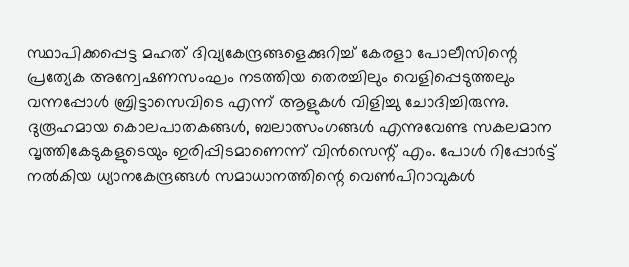സ്ഥാപിക്കപ്പെട്ട മഹത് ദിവ്യകേന്ദ്രങ്ങളെക്കുറിച്ച് കേരളാ പോലീസിന്റെ പ്രത്യേക അന്വേഷണസംഘം നടത്തിയ തെരച്ചിലും വെളിപ്പെടുത്തലും വന്നപ്പോള്‍ ബ്രിട്ടാസെവിടെ എന്ന് ആളുകള്‍ വിളിച്ചു ചോദിച്ചിരുന്നു. ദുരൂഹമായ കൊലപാതകങ്ങള്‍, ബലാത്സംഗങ്ങള്‍ എന്നുവേണ്ട സകലമാന വൃത്തികേടുകളുടെയും ഇരിപ്പിടമാണെന്ന് വിന്‍സെന്റ് എം. പോള്‍ റിപ്പോര്‍ട്ട് നല്‍കിയ ധ്യാനകേന്ദ്രങ്ങള്‍ സമാധാനത്തിന്റെ വെണ്‍പിറാവുകള്‍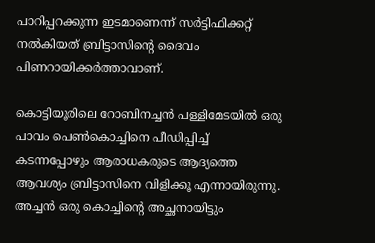പാറിപ്പറക്കുന്ന ഇടമാണെന്ന് സര്‍ട്ടിഫിക്കറ്റ് നല്‍കിയത് ബ്രിട്ടാസിന്റെ ദൈവം പിണറായിക്കര്‍ത്താവാണ്.

കൊട്ടിയൂരിലെ റോബിനച്ചന്‍ പള്ളിമേടയില്‍ ഒരു പാവം പെണ്‍കൊച്ചിനെ പീഡിപ്പിച്ച് കടന്നപ്പോഴും ആരാധകരുടെ ആദ്യത്തെ ആവശ്യം ബ്രിട്ടാസിനെ വിളിക്കൂ എന്നായിരുന്നു. അച്ചന്‍ ഒരു കൊച്ചിന്റെ അച്ഛനായിട്ടും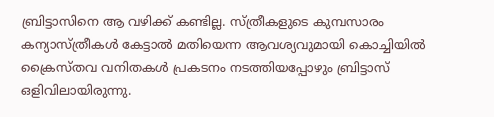ബ്രിട്ടാസിനെ ആ വഴിക്ക് കണ്ടില്ല. സ്ത്രീകളുടെ കുമ്പസാരം കന്യാസ്ത്രീകള്‍ കേട്ടാല്‍ മതിയെന്ന ആവശ്യവുമായി കൊച്ചിയില്‍ ക്രൈസ്തവ വനിതകള്‍ പ്രകടനം നടത്തിയപ്പോഴും ബ്രിട്ടാസ് ഒളിവിലായിരുന്നു.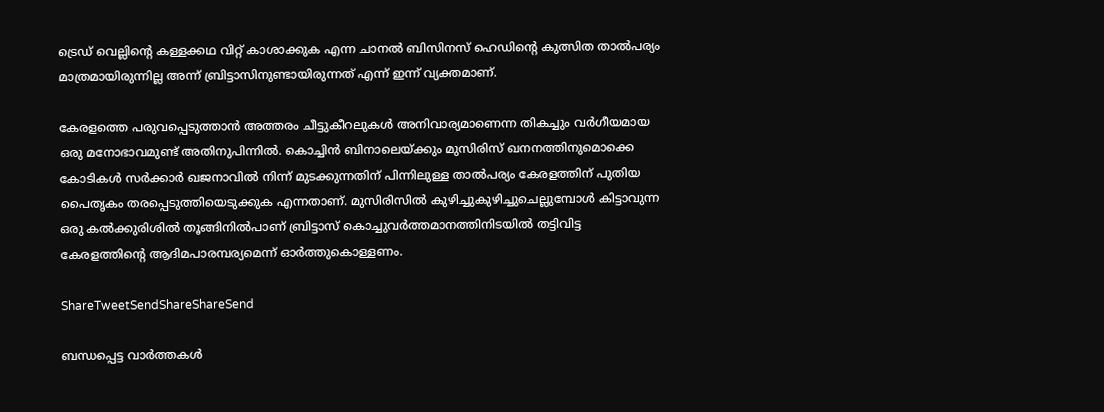ട്രെഡ് വെല്ലിന്റെ കള്ളക്കഥ വിറ്റ് കാശാക്കുക എന്ന ചാനല്‍ ബിസിനസ് ഹെഡിന്റെ കുത്സിത താല്‍പര്യം മാത്രമായിരുന്നില്ല അന്ന് ബ്രിട്ടാസിനുണ്ടായിരുന്നത് എന്ന് ഇന്ന് വ്യക്തമാണ്.

കേരളത്തെ പരുവപ്പെടുത്താന്‍ അത്തരം ചീട്ടുകീറലുകള്‍ അനിവാര്യമാണെന്ന തികച്ചും വര്‍ഗീയമായ ഒരു മനോഭാവമുണ്ട് അതിനുപിന്നില്‍. കൊച്ചിന്‍ ബിനാലെയ്‌ക്കും മുസിരിസ് ഖനനത്തിനുമൊക്കെ കോടികള്‍ സര്‍ക്കാര്‍ ഖജനാവില്‍ നിന്ന് മുടക്കുന്നതിന് പിന്നിലുള്ള താല്‍പര്യം കേരളത്തിന് പുതിയ പൈതൃകം തരപ്പെടുത്തിയെടുക്കുക എന്നതാണ്. മുസിരിസില്‍ കുഴിച്ചുകുഴിച്ചുചെല്ലുമ്പോള്‍ കിട്ടാവുന്ന ഒരു കല്‍ക്കുരിശില്‍ തൂങ്ങിനില്‍പാണ് ബ്രിട്ടാസ് കൊച്ചുവര്‍ത്തമാനത്തിനിടയില്‍ തട്ടിവിട്ട കേരളത്തിന്റെ ആദിമപാരമ്പര്യമെന്ന് ഓര്‍ത്തുകൊള്ളണം.

ShareTweetSendShareShareSend

ബന്ധപ്പെട്ട വാര്‍ത്തകള്‍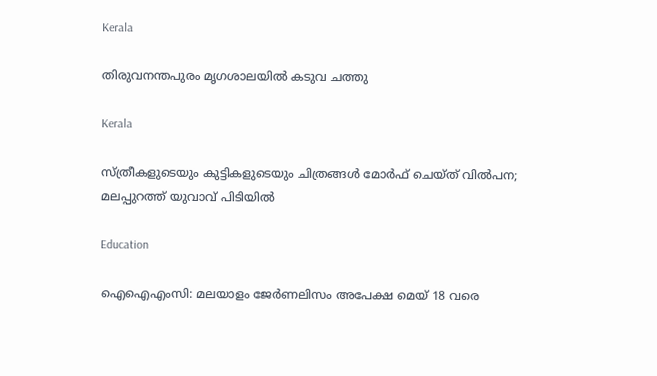Kerala

തിരുവനന്തപുരം മൃഗശാലയില്‍ കടുവ ചത്തു

Kerala

സ്ത്രീകളുടെയും കുട്ടികളുടെയും ചിത്രങ്ങൾ മോർഫ് ചെയ്ത് വിൽപന; മലപ്പുറത്ത് യുവാവ് പിടിയിൽ

Education

ഐഐഎംസി: മലയാളം ജേര്‍ണലിസം അപേക്ഷ മെയ് 18 വരെ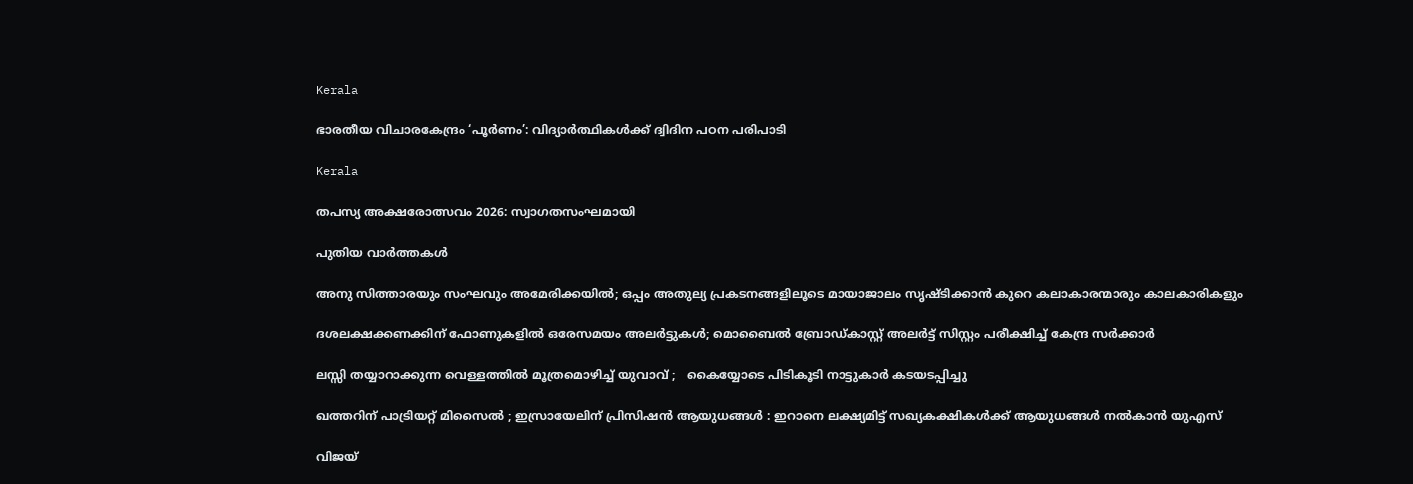Kerala

ഭാരതീയ വിചാരകേന്ദ്രം ‘പൂര്‍ണം’: വിദ്യാര്‍ത്ഥികള്‍ക്ക് ദ്വിദിന പഠന പരിപാടി

Kerala

തപസ്യ അക്ഷരോത്സവം 2026: സ്വാഗതസംഘമായി

പുതിയ വാര്‍ത്തകള്‍

അനു സിത്താരയും സംഘവും അമേരിക്കയിൽ; ഒപ്പം അതുല്യ പ്രകടനങ്ങളിലൂടെ മായാജാലം സൃഷ്‌ടിക്കാൻ കുറെ കലാകാരന്മാരും കാലകാരികളും

ദശലക്ഷക്കണക്കിന് ഫോണുകളിൽ ഒരേസമയം അലർട്ടുകൾ; മൊബൈൽ ബ്രോഡ്കാസ്റ്റ് അലർട്ട് സിസ്റ്റം പരീക്ഷിച്ച് കേന്ദ്ര സർക്കാർ

ലസ്സി തയ്യാറാക്കുന്ന വെള്ളത്തിൽ മൂത്രമൊഴിച്ച് യുവാവ് ;   കൈയ്യോടെ പിടികൂടി നാട്ടുകാർ കടയടപ്പിച്ചു

ഖത്തറിന് പാട്രിയറ്റ് മിസൈൽ ; ഇസ്രായേലിന് പ്രിസിഷൻ ആയുധങ്ങൾ : ഇറാനെ ലക്ഷ്യമിട്ട് സഖ്യകക്ഷികൾക്ക് ആയുധങ്ങൾ നൽകാൻ യുഎസ്

വിജയ്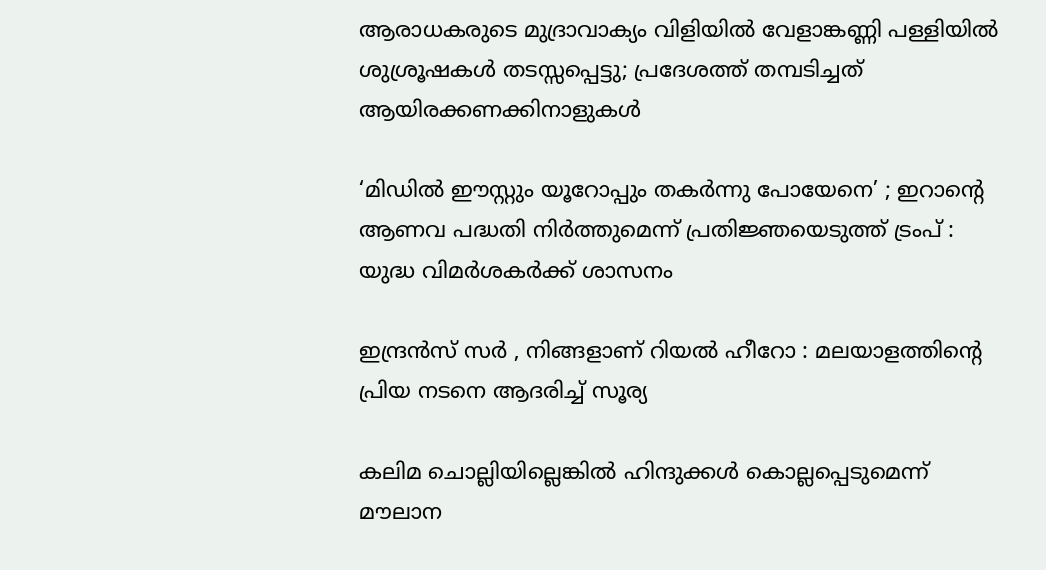ആരാധകരുടെ മുദ്രാവാക്യം വിളിയിൽ വേളാങ്കണ്ണി പള്ളിയിൽ ശുശ്രൂഷകൾ തടസ്സപ്പെട്ടു; പ്രദേശത്ത് തമ്പടിച്ചത് ആയിരക്കണക്കിനാളുകൾ

‘മിഡിൽ ഈസ്റ്റും യൂറോപ്പും തകർന്നു പോയേനെ’ ; ഇറാന്റെ ആണവ പദ്ധതി നിർത്തുമെന്ന് പ്രതിജ്ഞയെടുത്ത് ട്രംപ് : യുദ്ധ വിമർശകർക്ക് ശാസനം

ഇന്ദ്രൻസ് സർ , നിങ്ങളാണ് റിയൽ ഹീറോ : മലയാളത്തിന്റെ പ്രിയ നടനെ ആദരിച്ച് സൂര്യ

കലിമ ചൊല്ലിയില്ലെങ്കിൽ ഹിന്ദുക്കൾ കൊല്ലപ്പെടുമെന്ന് മൗലാന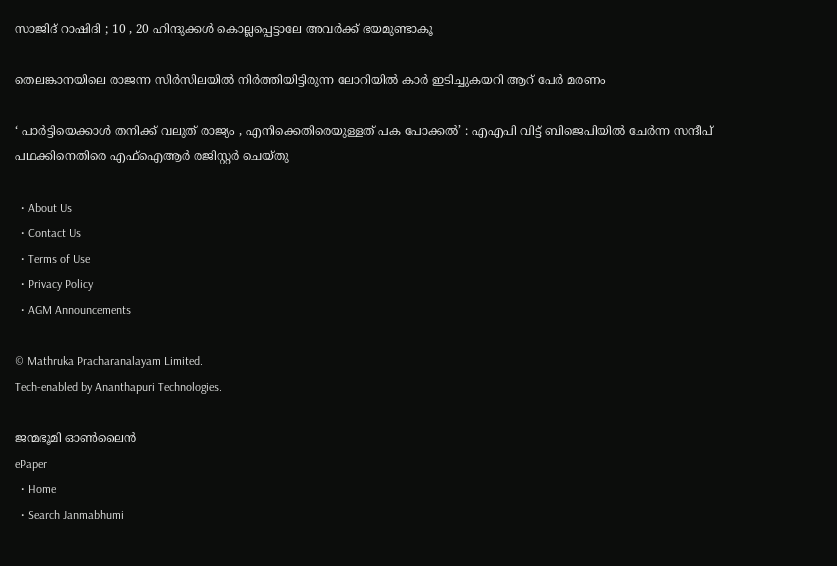സാജിദ് റാഷിദി ; 10 , 20 ഹിന്ദുക്കൾ കൊല്ലപ്പെട്ടാലേ അവർക്ക് ഭയമുണ്ടാകൂ

തെലങ്കാനയിലെ രാജന്ന സിർസിലയിൽ നിർത്തിയിട്ടിരുന്ന ലോറിയിൽ കാർ ഇടിച്ചുകയറി ആറ് പേർ മരണം

‘ പാർട്ടിയെക്കാൾ തനിക്ക് വലുത് രാജ്യം , എനിക്കെതിരെയുള്ളത് പക പോക്കൽ’ : എഎപി വിട്ട് ബിജെപിയിൽ ചേർന്ന സന്ദീപ് പഥക്കിനെതിരെ എഫ്ഐആർ രജിസ്റ്റർ ചെയ്തു

  • About Us
  • Contact Us
  • Terms of Use
  • Privacy Policy
  • AGM Announcements

© Mathruka Pracharanalayam Limited.
Tech-enabled by Ananthapuri Technologies.

ജന്മഭൂമി ഓണ്‍ലൈന്‍
ePaper
  • Home
  • Search Janmabhumi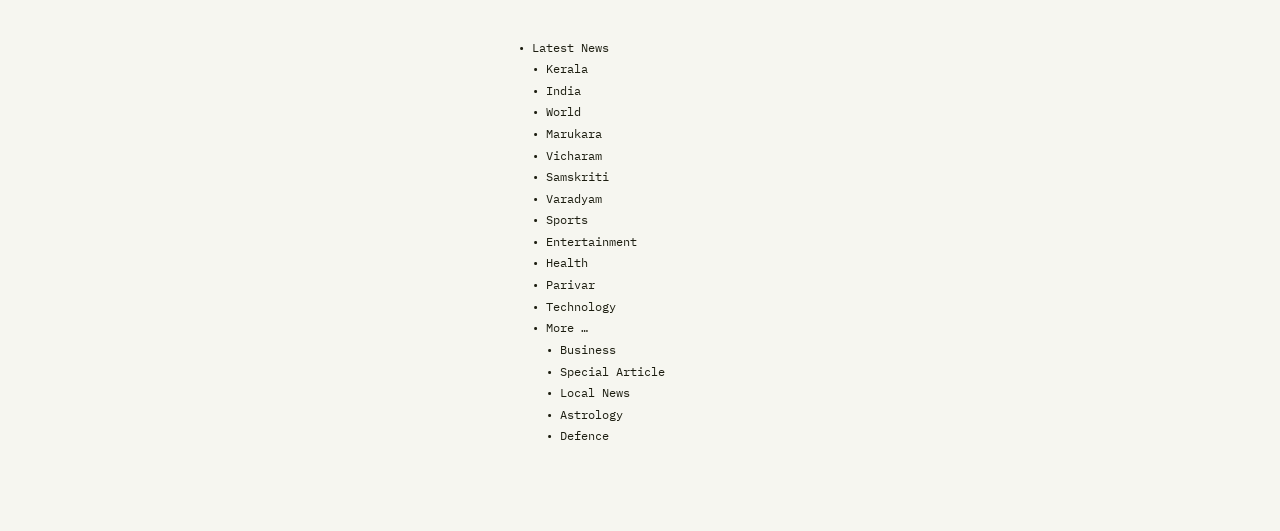• Latest News
  • Kerala
  • India
  • World
  • Marukara
  • Vicharam
  • Samskriti
  • Varadyam
  • Sports
  • Entertainment
  • Health
  • Parivar
  • Technology
  • More …
    • Business
    • Special Article
    • Local News
    • Astrology
    • Defence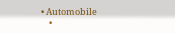• Automobile
    •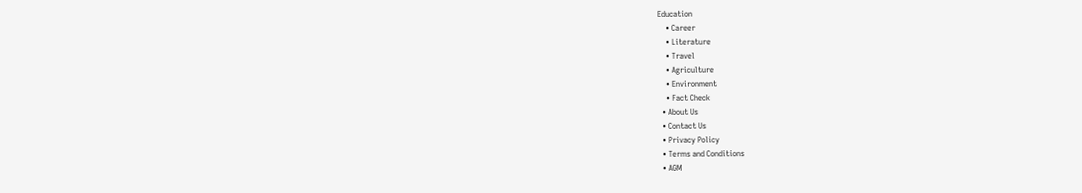Education
    • Career
    • Literature
    • Travel
    • Agriculture
    • Environment
    • Fact Check
  • About Us
  • Contact Us
  • Privacy Policy
  • Terms and Conditions
  • AGM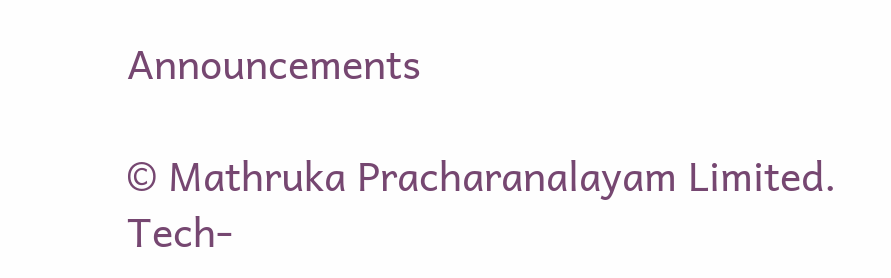Announcements

© Mathruka Pracharanalayam Limited.
Tech-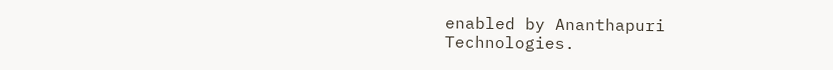enabled by Ananthapuri Technologies.